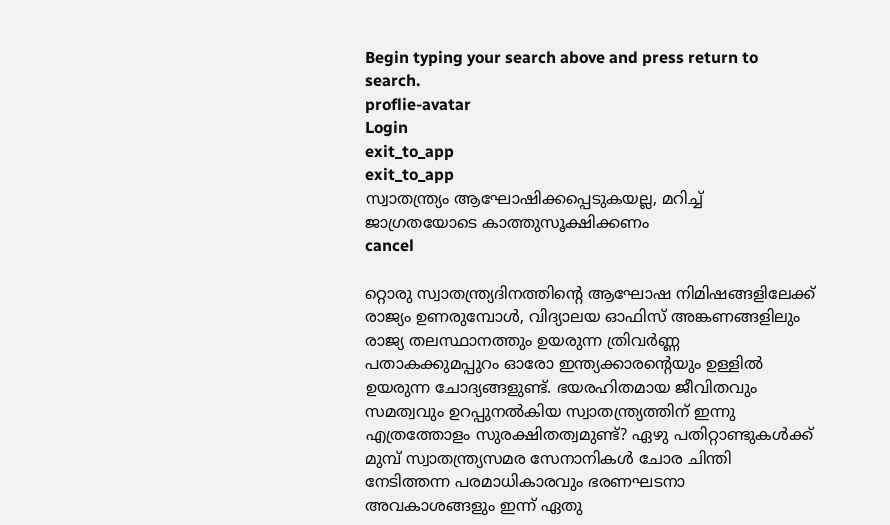Begin typing your search above and press return to search.
proflie-avatar
Login
exit_to_app
exit_to_app
സ്വാതന്ത്ര്യം ആഘോഷിക്കപ്പെടുകയല്ല, മറിച്ച് ജാഗ്രതയോടെ കാത്തുസൂക്ഷിക്കണം
cancel

റ്റൊരു സ്വാതന്ത്ര്യദിനത്തിന്റെ ആഘോഷ നിമിഷങ്ങളിലേക്ക് രാജ്യം ഉണരുമ്പോള്‍, വിദ്യാലയ ഓഫിസ് അങ്കണങ്ങളിലും രാജ്യ തലസ്ഥാനത്തും ഉയരുന്ന ത്രിവര്‍ണ്ണ പതാകക്കുമപ്പുറം ഓരോ ഇന്ത്യക്കാരന്റെയും ഉള്ളില്‍ ഉയരുന്ന ചോദ്യങ്ങളുണ്ട്. ഭയരഹിതമായ ജീവിതവും സമത്വവും ഉറപ്പുനല്‍കിയ സ്വാതന്ത്ര്യത്തിന് ഇന്നു എത്രത്തോളം സുരക്ഷിതത്വമുണ്ട്? ഏഴു പതിറ്റാണ്ടുകള്‍ക്ക് മുമ്പ് സ്വാതന്ത്ര്യസമര സേനാനികള്‍ ചോര ചിന്തി നേടിത്തന്ന പരമാധികാരവും ഭരണഘടനാ അവകാശങ്ങളും ഇന്ന് ഏതു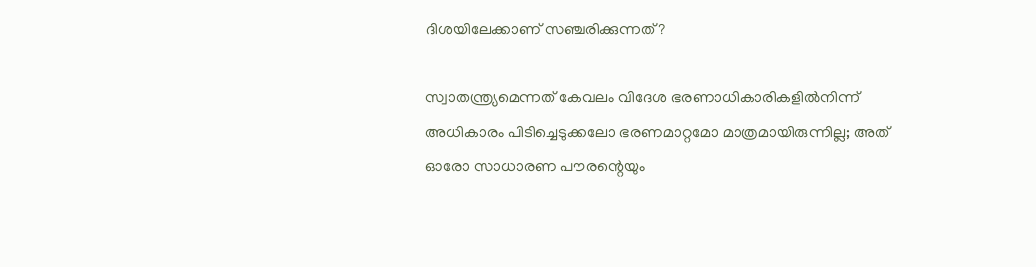ദിശയിലേക്കാണ് സഞ്ചരിക്കുന്നത്?

സ്വാതന്ത്ര്യമെന്നത് കേവലം വിദേശ ഭരണാധികാരികളില്‍നിന്ന് അധികാരം പിടിച്ചെടുക്കലോ ഭരണമാറ്റമോ മാത്രമായിരുന്നില്ല; അത് ഓരോ സാധാരണ പൗരന്റെയും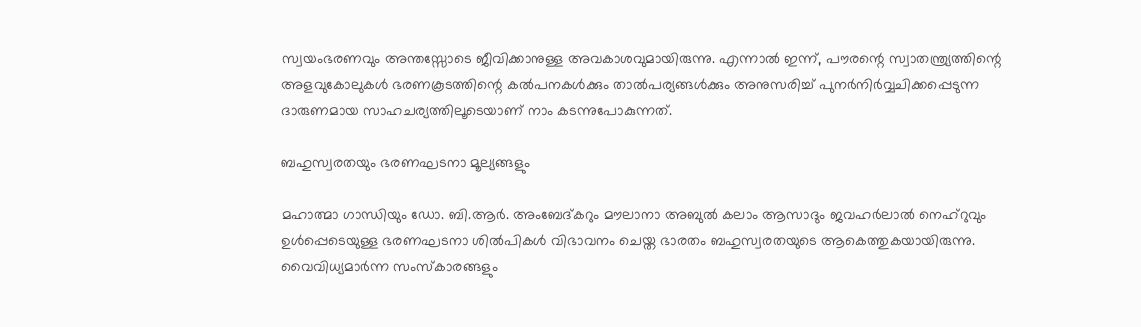സ്വയംഭരണവും അന്തസ്സോടെ ജീവിക്കാനുള്ള അവകാശവുമായിരുന്നു. എന്നാല്‍ ഇന്ന്, പൗരന്റെ സ്വാതന്ത്ര്യത്തിന്റെ അളവുകോലുകള്‍ ഭരണകൂടത്തിന്റെ കല്‍പനകള്‍ക്കും താല്‍പര്യങ്ങള്‍ക്കും അനുസരിച്ച് പുനര്‍നിര്‍വ്വചിക്കപ്പെടുന്ന ദാരുണമായ സാഹചര്യത്തിലൂടെയാണ് നാം കടന്നുപോകുന്നത്.

ബഹുസ്വരതയും ഭരണഘടനാ മൂല്യങ്ങളും

മഹാത്മാ ഗാന്ധിയും ഡോ. ബി.ആര്‍. അംബേദ്കറും മൗലാനാ അബുല്‍ കലാം ആസാദും ജവഹര്‍ലാല്‍ നെഹ്റുവും ഉള്‍പ്പെടെയുള്ള ഭരണഘടനാ ശിൽപികള്‍ വിഭാവനം ചെയ്ത ഭാരതം ബഹുസ്വരതയുടെ ആകെത്തുകയായിരുന്നു. വൈവിധ്യമാര്‍ന്ന സംസ്‌കാരങ്ങളും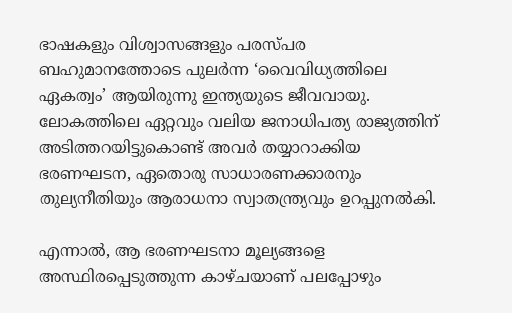ഭാഷകളും വിശ്വാസങ്ങളും പരസ്പര ബഹുമാനത്തോടെ പുലര്‍ന്ന ‘വൈവിധ്യത്തിലെ ഏകത്വം’ ആയിരുന്നു ഇന്ത്യയുടെ ജീവവായു. ലോകത്തിലെ ഏറ്റവും വലിയ ജനാധിപത്യ രാജ്യത്തിന് അടിത്തറയിട്ടുകൊണ്ട് അവര്‍ തയ്യാറാക്കിയ ഭരണഘടന, ഏതൊരു സാധാരണക്കാരനും തുല്യനീതിയും ആരാധനാ സ്വാതന്ത്ര്യവും ഉറപ്പുനല്‍കി.

എന്നാല്‍, ആ ഭരണഘടനാ മൂല്യങ്ങളെ അസ്ഥിരപ്പെടുത്തുന്ന കാഴ്ചയാണ് പലപ്പോഴും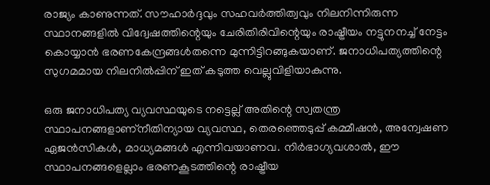രാജ്യം കാണുന്നത്. സൗഹാര്‍ദ്ദവും സഹവര്‍ത്തിത്വവും നിലനിന്നിരുന്ന സ്ഥാനങ്ങളില്‍ വിദ്വേഷത്തിന്റെയും ചേരിതിരിവിന്റെയും രാഷ്ട്രീയം നട്ടുനനച്ച് നേട്ടം കൊയ്യാന്‍ ഭരണകേന്ദ്രങ്ങള്‍തന്നെ മുന്നിട്ടിറങ്ങുകയാണ്. ജനാധിപത്യത്തിന്റെ സുഗമമായ നിലനില്‍പ്പിന് ഇത് കടുത്ത വെല്ലുവിളിയാകുന്നു.

ഒരു ജനാധിപത്യ വ്യവസ്ഥയുടെ നട്ടെല്ല് അതിന്റെ സ്വതന്ത്ര സ്ഥാപനങ്ങളാണ്‌നീതിന്യായ വ്യവസ്ഥ, തെരഞ്ഞെടുപ്പ് കമ്മീഷന്‍, അന്വേഷണ ഏജന്‍സികള്‍, മാധ്യമങ്ങള്‍ എന്നിവയാണവ. നിര്‍ഭാഗ്യവശാല്‍, ഈ സ്ഥാപനങ്ങളെല്ലാം ഭരണകൂടത്തിന്റെ രാഷ്ട്രീയ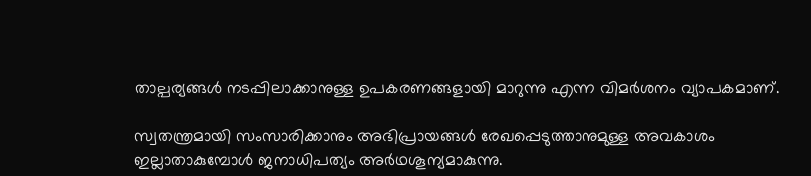താല്പര്യങ്ങള്‍ നടപ്പിലാക്കാനുള്ള ഉപകരണങ്ങളായി മാറുന്നു എന്ന വിമര്‍ശനം വ്യാപകമാണ്.

സ്വതന്ത്രമായി സംസാരിക്കാനും അഭിപ്രായങ്ങള്‍ രേഖപ്പെടുത്താനുമുള്ള അവകാശം ഇല്ലാതാകുമ്പോള്‍ ജനാധിപത്യം അർഥശൂന്യമാകുന്നു.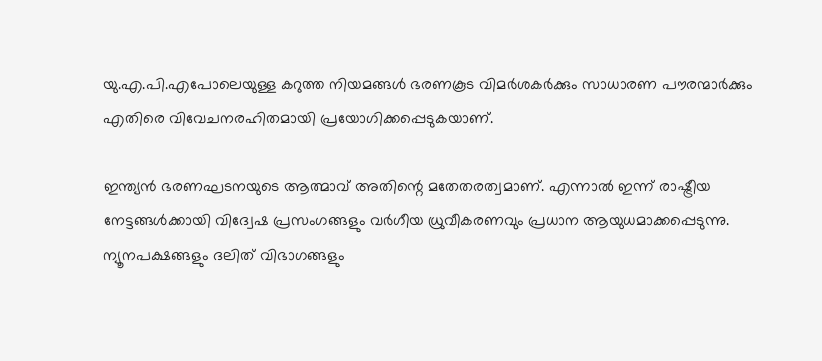യു.എ.പി.എപോലെയുള്ള കറുത്ത നിയമങ്ങള്‍ ഭരണകൂട വിമര്‍ശകര്‍ക്കും സാധാരണ പൗരന്മാര്‍ക്കും എതിരെ വിവേചനരഹിതമായി പ്രയോഗിക്കപ്പെടുകയാണ്.

ഇന്ത്യന്‍ ഭരണഘടനയുടെ ആത്മാവ് അതിന്റെ മതേതരത്വമാണ്. എന്നാല്‍ ഇന്ന് രാഷ്ട്രീയ നേട്ടങ്ങള്‍ക്കായി വിദ്വേഷ പ്രസംഗങ്ങളും വര്‍ഗീയ ധ്രുവീകരണവും പ്രധാന ആയുധമാക്കപ്പെടുന്നു. ന്യൂനപക്ഷങ്ങളും ദലിത് വിഭാഗങ്ങളും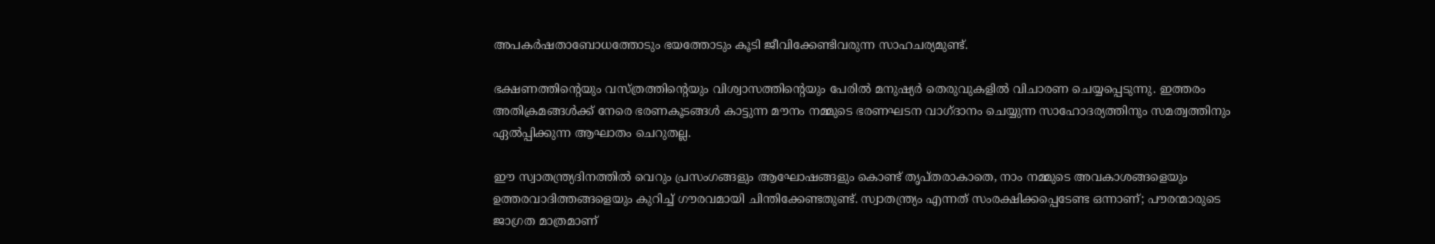അപകര്‍ഷതാബോധത്തോടും ഭയത്തോടും കൂടി ജീവിക്കേണ്ടിവരുന്ന സാഹചര്യമുണ്ട്.

ഭക്ഷണത്തിന്റെയും വസ്ത്രത്തിന്റെയും വിശ്വാസത്തിന്റെയും പേരില്‍ മനുഷ്യര്‍ തെരുവുകളില്‍ വിചാരണ ചെയ്യപ്പെടുന്നു. ഇത്തരം അതിക്രമങ്ങള്‍ക്ക് നേരെ ഭരണകൂടങ്ങള്‍ കാട്ടുന്ന മൗനം നമ്മുടെ ഭരണഘടന വാഗ്ദാനം ചെയ്യുന്ന സാഹോദര്യത്തിനും സമത്വത്തിനും ഏല്‍പ്പിക്കുന്ന ആഘാതം ചെറുതല്ല.

ഈ സ്വാതന്ത്ര്യദിനത്തില്‍ വെറും പ്രസംഗങ്ങളും ആഘോഷങ്ങളും കൊണ്ട് തൃപ്തരാകാതെ, നാം നമ്മുടെ അവകാശങ്ങളെയും ഉത്തരവാദിത്തങ്ങളെയും കുറിച്ച് ഗൗരവമായി ചിന്തിക്കേണ്ടതുണ്ട്. സ്വാതന്ത്ര്യം എന്നത് സംരക്ഷിക്കപ്പെടേണ്ട ഒന്നാണ്; പൗരന്മാരുടെ ജാഗ്രത മാത്രമാണ്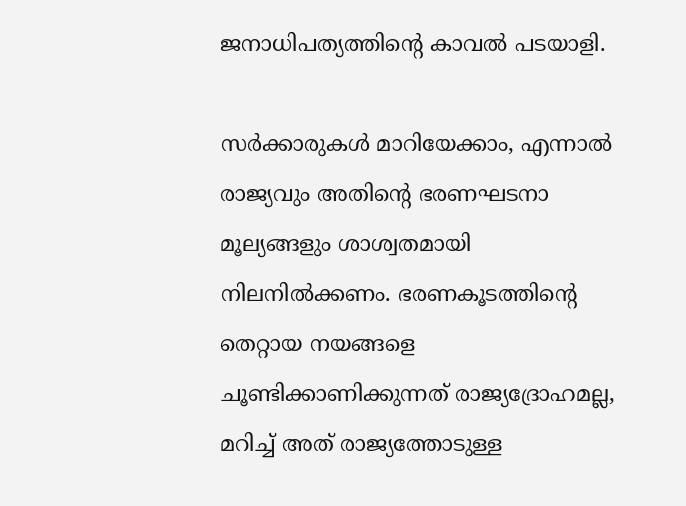ജനാധിപത്യത്തിന്റെ കാവല്‍ പടയാളി.

സര്‍ക്കാരുകള്‍ മാറിയേക്കാം, എന്നാല്‍ രാജ്യവും അതിന്റെ ഭരണഘടനാ മൂല്യങ്ങളും ശാശ്വതമായി നിലനില്‍ക്കണം. ഭരണകൂടത്തിന്റെ തെറ്റായ നയങ്ങളെ ചൂണ്ടിക്കാണിക്കുന്നത് രാജ്യദ്രോഹമല്ല, മറിച്ച് അത് രാജ്യത്തോടുള്ള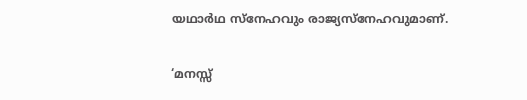യഥാർഥ സ്‌നേഹവും രാജ്യസ്‌നേഹവുമാണ്.

‘മനസ്സ്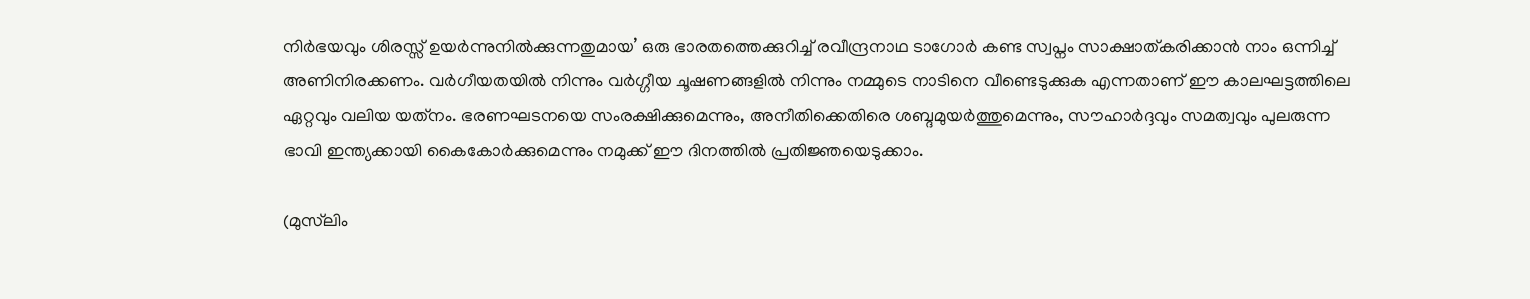നിര്‍ഭയവും ശിരസ്സ് ഉയര്‍ന്നുനില്‍ക്കുന്നതുമായ’ ഒരു ഭാരതത്തെക്കുറിച്ച് രവീന്ദ്രനാഥ ടാഗോര്‍ കണ്ട സ്വപ്നം സാക്ഷാത്കരിക്കാന്‍ നാം ഒന്നിച്ച് അണിനിരക്കണം. വര്‍ഗീയതയില്‍ നിന്നും വര്‍ഗ്ഗീയ ചൂഷണങ്ങളില്‍ നിന്നും നമ്മുടെ നാടിനെ വീണ്ടെടുക്കുക എന്നതാണ് ഈ കാലഘട്ടത്തിലെ ഏറ്റവും വലിയ യത്‌നം. ഭരണഘടനയെ സംരക്ഷിക്കുമെന്നും, അനീതിക്കെതിരെ ശബ്ദമുയര്‍ത്തുമെന്നും, സൗഹാര്‍ദ്ദവും സമത്വവും പുലരുന്ന ഭാവി ഇന്ത്യക്കായി കൈകോര്‍ക്കുമെന്നും നമുക്ക് ഈ ദിനത്തില്‍ പ്രതിജ്ഞയെടുക്കാം.

(മുസ്‍ലിം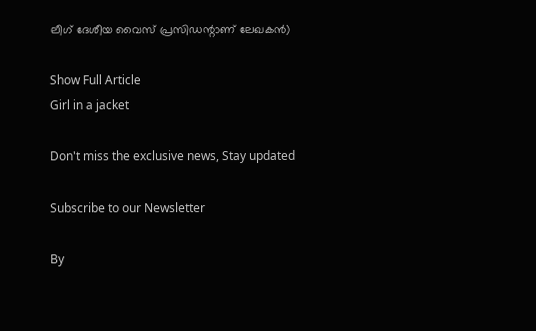ലീഗ് ദേശീയ വൈസ് പ്രസിഡന്റാണ് ലേഖകൻ)

Show Full Article
Girl in a jacket

Don't miss the exclusive news, Stay updated

Subscribe to our Newsletter

By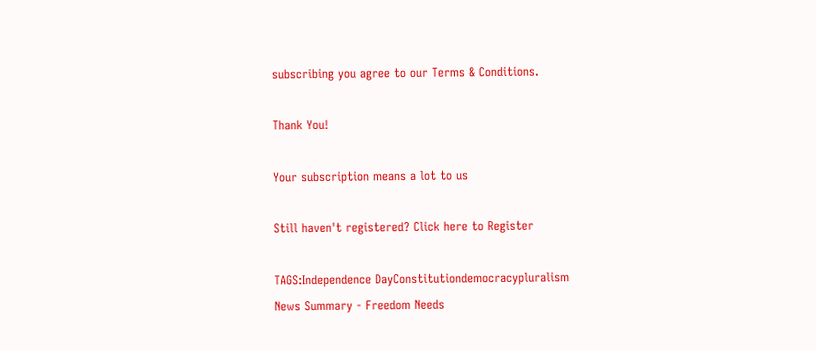subscribing you agree to our Terms & Conditions.

Thank You!

Your subscription means a lot to us

Still haven't registered? Click here to Register

TAGS:Independence DayConstitutiondemocracypluralism
News Summary - Freedom Needs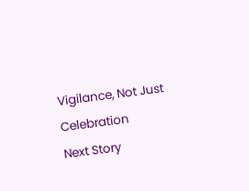Vigilance, Not Just Celebration
Next Story